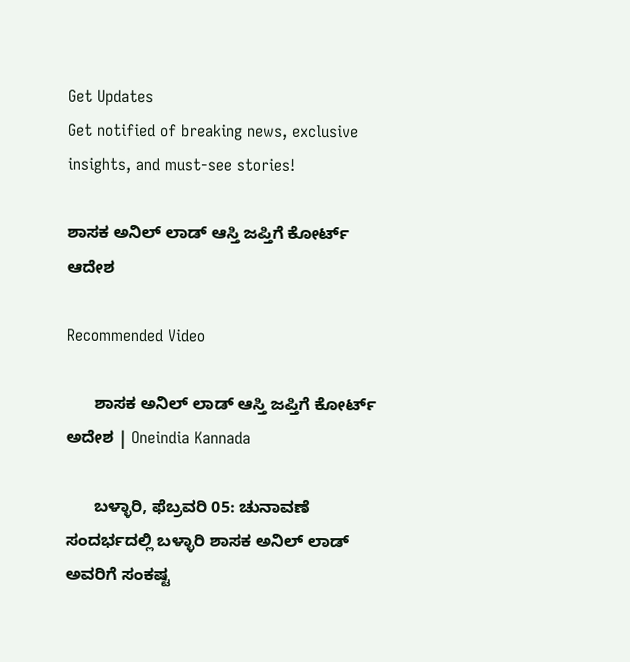Get Updates
Get notified of breaking news, exclusive insights, and must-see stories!

ಶಾಸಕ ಅನಿಲ್ ಲಾಡ್ ಆಸ್ತಿ ಜಪ್ತಿಗೆ ಕೋರ್ಟ್ ಆದೇಶ

Recommended Video

      ಶಾಸಕ ಅನಿಲ್ ಲಾಡ್ ಆಸ್ತಿ ಜಪ್ತಿಗೆ ಕೋರ್ಟ್ ಅದೇಶ | Oneindia Kannada

      ಬಳ್ಳಾರಿ, ಫೆಬ್ರವರಿ 05: ಚುನಾವಣೆ ಸಂದರ್ಭದಲ್ಲಿ ಬಳ್ಳಾರಿ ಶಾಸಕ ಅನಿಲ್ ಲಾಡ್ ಅವರಿಗೆ ಸಂಕಷ್ಟ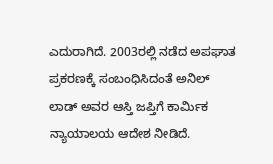ಎದುರಾಗಿದೆ. 2003ರಲ್ಲಿ ನಡೆದ ಅಪಘಾತ ಪ್ರಕರಣಕ್ಕೆ ಸಂಬಂಧಿಸಿದಂತೆ ಅನಿಲ್ ಲಾಡ್ ಅವರ ಆಸ್ತಿ ಜಪ್ತಿಗೆ ಕಾರ್ಮಿಕ ನ್ಯಾಯಾಲಯ ಆದೇಶ ನೀಡಿದೆ.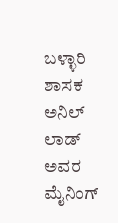ಬಳ್ಳಾರಿ ಶಾಸಕ ಅನಿಲ್ ಲಾಡ್ ಅವರ ಮೈನಿಂಗ್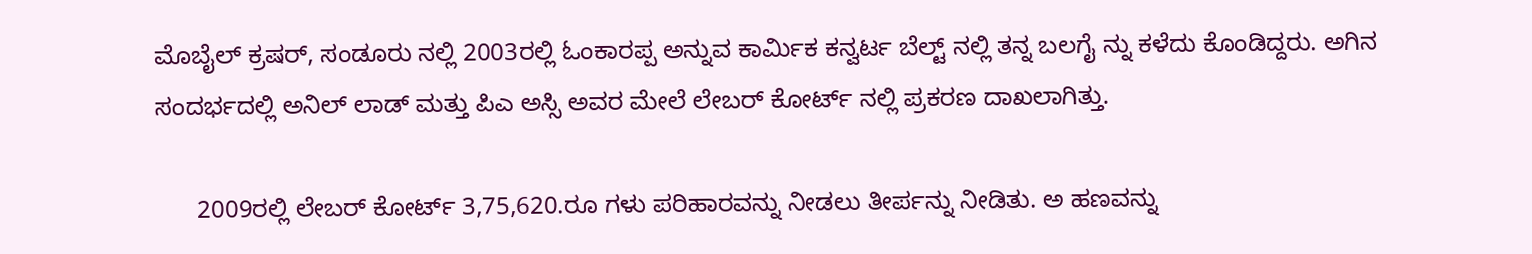ಮೊಬೈಲ್‌ ಕ್ರಷರ್, ಸಂಡೂರು ನಲ್ಲಿ 2003ರಲ್ಲಿ ಓಂಕಾರಪ್ಪ ಅನ್ನುವ ಕಾರ್ಮಿಕ ಕನ್ವರ್ಟ ಬೆಲ್ಟ್ ನಲ್ಲಿ ತನ್ನ ಬಲಗೈ ನ್ನು ಕಳೆದು ಕೊಂಡಿದ್ದರು. ಅಗಿನ ಸಂದರ್ಭದಲ್ಲಿ ಅನಿಲ್ ಲಾಡ್ ಮತ್ತು ಪಿಎ ಅಸ್ಸಿ ಅವರ ಮೇಲೆ ಲೇಬರ್‌ ಕೋರ್ಟ್ ನಲ್ಲಿ ಪ್ರಕರಣ ದಾಖಲಾಗಿತ್ತು.

      2009ರಲ್ಲಿ ಲೇಬರ್ ಕೋರ್ಟ್ 3,75,620.ರೂ ಗಳು ಪರಿಹಾರವನ್ನು ನೀಡಲು ತೀರ್ಪನ್ನು ನೀಡಿತು. ಅ ಹಣವನ್ನು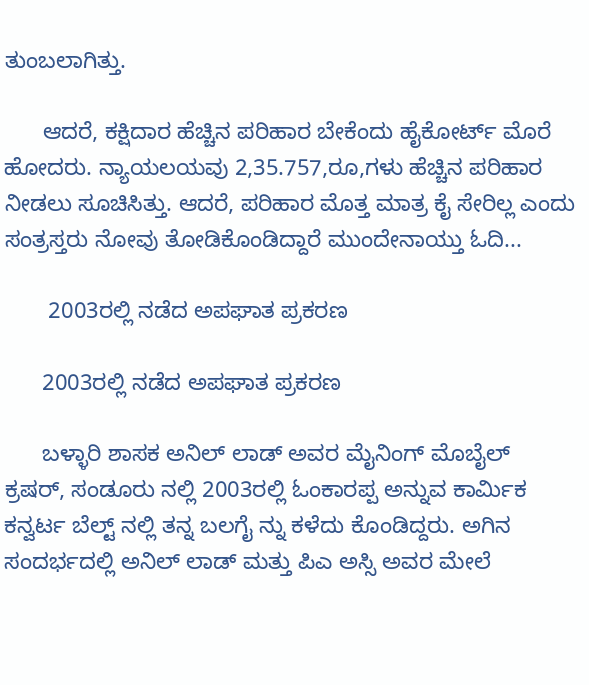ತುಂಬಲಾಗಿತ್ತು.

      ಆದರೆ, ಕಕ್ಷಿದಾರ ಹೆಚ್ಚಿನ ಪರಿಹಾರ ಬೇಕೆಂದು ಹೈಕೋರ್ಟ್ ಮೊರೆ ಹೋದರು. ನ್ಯಾಯಲಯವು 2,35.757,ರೂ,ಗಳು ಹೆಚ್ಚಿನ ಪರಿಹಾರ ನೀಡಲು ಸೂಚಿಸಿತ್ತು. ಆದರೆ, ಪರಿಹಾರ ಮೊತ್ತ ಮಾತ್ರ ಕೈ ಸೇರಿಲ್ಲ ಎಂದು ಸಂತ್ರಸ್ತರು ನೋವು ತೋಡಿಕೊಂಡಿದ್ದಾರೆ ಮುಂದೇನಾಯ್ತು ಓದಿ...

       2003ರಲ್ಲಿ ನಡೆದ ಅಪಘಾತ ಪ್ರಕರಣ

      2003ರಲ್ಲಿ ನಡೆದ ಅಪಘಾತ ಪ್ರಕರಣ

      ಬಳ್ಳಾರಿ ಶಾಸಕ ಅನಿಲ್ ಲಾಡ್ ಅವರ ಮೈನಿಂಗ್ ಮೊಬೈಲ್‌ ಕ್ರಷರ್, ಸಂಡೂರು ನಲ್ಲಿ 2003ರಲ್ಲಿ ಓಂಕಾರಪ್ಪ ಅನ್ನುವ ಕಾರ್ಮಿಕ ಕನ್ವರ್ಟ ಬೆಲ್ಟ್ ನಲ್ಲಿ ತನ್ನ ಬಲಗೈ ನ್ನು ಕಳೆದು ಕೊಂಡಿದ್ದರು. ಅಗಿನ ಸಂದರ್ಭದಲ್ಲಿ ಅನಿಲ್ ಲಾಡ್ ಮತ್ತು ಪಿಎ ಅಸ್ಸಿ ಅವರ ಮೇಲೆ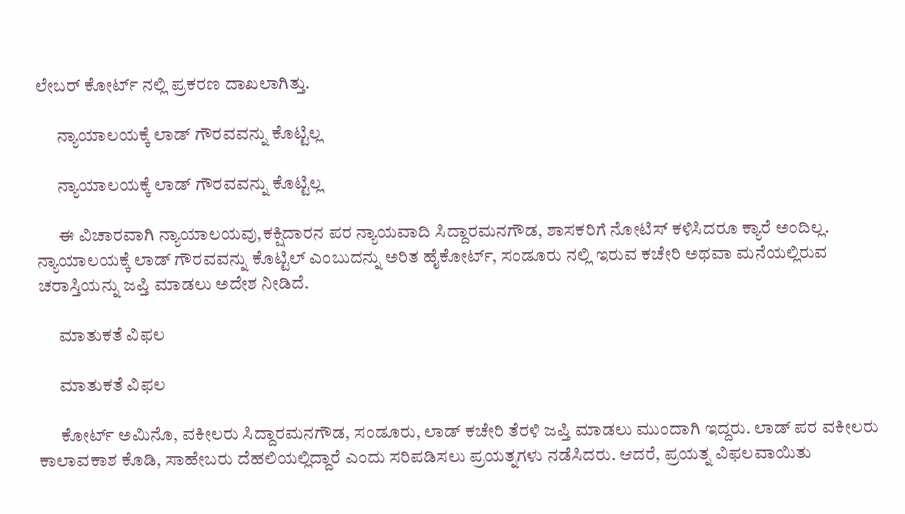ಲೇಬರ್‌ ಕೋರ್ಟ್ ನಲ್ಲಿ ಪ್ರಕರಣ ದಾಖಲಾಗಿತ್ತು.

      ನ್ಯಾಯಾಲಯಕ್ಕೆ ಲಾಡ್ ಗೌರವವನ್ನು ಕೊಟ್ಟಿಲ್ಲ

      ನ್ಯಾಯಾಲಯಕ್ಕೆ ಲಾಡ್ ಗೌರವವನ್ನು ಕೊಟ್ಟಿಲ್ಲ

      ಈ ವಿಚಾರವಾಗಿ ನ್ಯಾಯಾಲಯವು,ಕಕ್ಷಿದಾರನ ಪರ ನ್ಯಾಯವಾದಿ ಸಿದ್ದಾರಮನಗೌಡ, ಶಾಸಕರಿಗೆ ನೋಟಿಸ್ ಕಳಿಸಿದರೂ ಕ್ಯಾರೆ ಅಂದಿಲ್ಲ. ನ್ಯಾಯಾಲಯಕ್ಕೆ ಲಾಡ್ ಗೌರವವನ್ನು ಕೊಟ್ಟಿಲ್ ಎಂಬುದನ್ನು ಅರಿತ ಹೈಕೋರ್ಟ್, ಸಂಡೂರು ನಲ್ಲಿ ಇರುವ ಕಚೇರಿ ಅಥವಾ ಮನೆಯಲ್ಲಿರುವ ಚರಾಸ್ತಿಯನ್ನು ಜಪ್ತಿ ಮಾಡಲು ಅದೇಶ ನೀಡಿದೆ.

      ಮಾತುಕತೆ ವಿಫಲ

      ಮಾತುಕತೆ ವಿಫಲ

      ಕೋರ್ಟ್ ಅಮಿನೊ, ವಕೀಲರು ಸಿದ್ದಾರಮನಗೌಡ, ಸಂಡೂರು, ಲಾಡ್ ಕಚೇರಿ ತೆರಳಿ ಜಪ್ತಿ ಮಾಡಲು ಮುಂದಾಗಿ ಇದ್ದರು. ಲಾಡ್ ಪರ ವಕೀಲರು ಕಾಲಾವಕಾಶ ಕೊಡಿ, ಸಾಹೇಬರು ದೆಹಲಿಯಲ್ಲಿದ್ದಾರೆ ಎಂದು ಸರಿಪಡಿಸಲು ಪ್ರಯತ್ನಗಳು ನಡೆಸಿದರು. ಆದರೆ, ಪ್ರಯತ್ನ ವಿಫಲವಾಯಿತು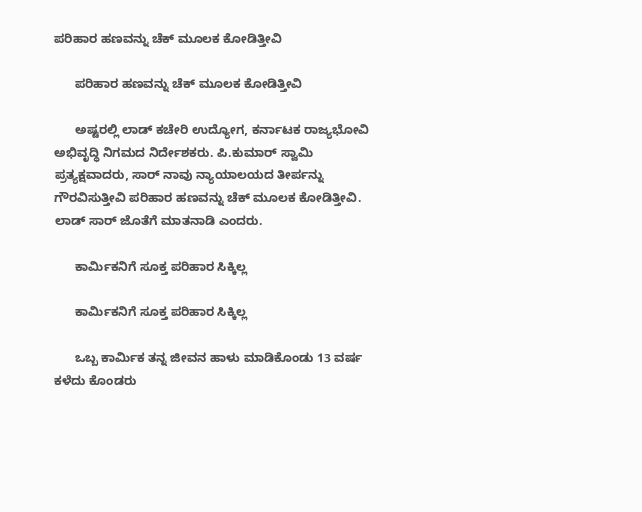ಪರಿಹಾರ ಹಣವನ್ನು ಚೆಕ್ ಮೂಲಕ ಕೋಡಿತ್ತೀವಿ

      ಪರಿಹಾರ ಹಣವನ್ನು ಚೆಕ್ ಮೂಲಕ ಕೋಡಿತ್ತೀವಿ

      ಅಷ್ಟರಲ್ಲಿ ಲಾಡ್ ಕಚೇರಿ ಉದ್ಯೋಗ, ಕರ್ನಾಟಕ ರಾಜ್ಯಭೋವಿ ಅಭಿವೃದ್ಧಿ ನಿಗಮದ ನಿರ್ದೇಶಕರು. ಪಿ.ಕುಮಾರ್‌ ಸ್ವಾಮಿ ಪ್ರತ್ಯಕ್ಷವಾದರು, ಸಾರ್ ನಾವು ನ್ಯಾಯಾಲಯದ ತೀರ್ಪನ್ನು ಗೌರವಿಸುತ್ತೀವಿ ಪರಿಹಾರ ಹಣವನ್ನು ಚೆಕ್ ಮೂಲಕ ಕೋಡಿತ್ತೀವಿ. ಲಾಡ್ ಸಾರ್ ಜೊತೆಗೆ ಮಾತನಾಡಿ ಎಂದರು.

      ಕಾರ್ಮಿಕನಿಗೆ ಸೂಕ್ತ ಪರಿಹಾರ ಸಿಕ್ಕಿಲ್ಲ

      ಕಾರ್ಮಿಕನಿಗೆ ಸೂಕ್ತ ಪರಿಹಾರ ಸಿಕ್ಕಿಲ್ಲ

      ಒಬ್ಬ ಕಾರ್ಮಿಕ ತನ್ನ ಜೀವನ ಹಾಳು ಮಾಡಿಕೊಂಡು 13 ವರ್ಷ ಕಳೆದು ಕೊಂಡರು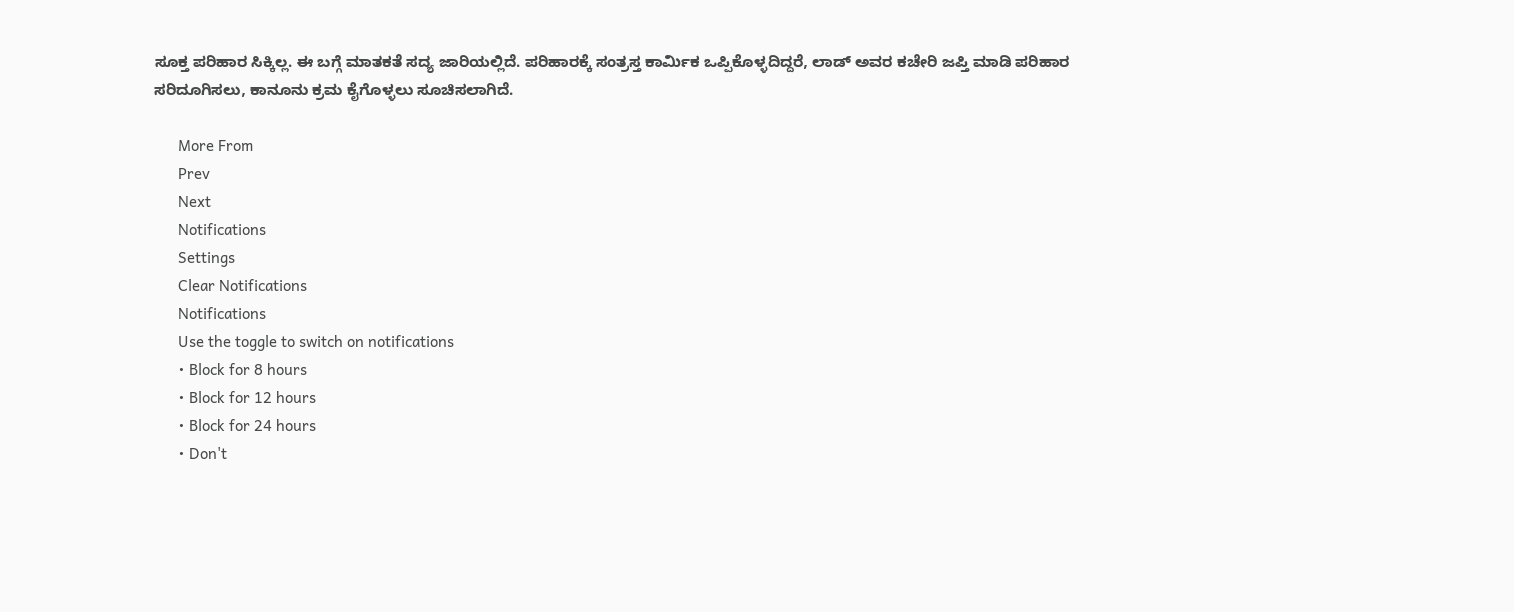ಸೂಕ್ತ ಪರಿಹಾರ ಸಿಕ್ಕಿಲ್ಲ. ಈ ಬಗ್ಗೆ ಮಾತಕತೆ ಸದ್ಯ ಜಾರಿಯಲ್ಲಿದೆ. ಪರಿಹಾರಕ್ಕೆ ಸಂತ್ರಸ್ತ ಕಾರ್ಮಿಕ ಒಪ್ಪಿಕೊಳ್ಳದಿದ್ದರೆ, ಲಾಡ್ ಅವರ ಕಚೇರಿ ಜಪ್ತಿ ಮಾಡಿ ಪರಿಹಾರ ಸರಿದೂಗಿಸಲು, ಕಾನೂನು ಕ್ರಮ ಕೈಗೊಳ್ಳಲು ಸೂಚಿಸಲಾಗಿದೆ.

      More From
      Prev
      Next
      Notifications
      Settings
      Clear Notifications
      Notifications
      Use the toggle to switch on notifications
      • Block for 8 hours
      • Block for 12 hours
      • Block for 24 hours
      • Don't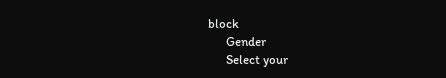block
      Gender
      Select your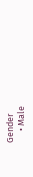Gender
      • Male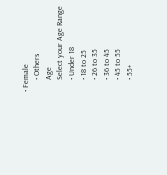• Female
      • Others
      Age
      Select your Age Range
      • Under 18
      • 18 to 25
      • 26 to 35
      • 36 to 45
      • 45 to 55
      • 55+